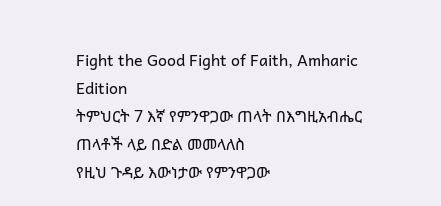Fight the Good Fight of Faith, Amharic Edition
ትምህርት 7 እኛ የምንዋጋው ጠላት በእግዚአብሔር ጠላቶች ላይ በድል መመላለስ
የዚህ ጉዳይ እውነታው የምንዋጋው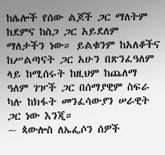ከሌሎች የሰው ልጆች ጋር ማለትም ከደምና ከስጋ ጋር አይደለም ማለታችን ነው። ይልቁንም ከአለቆችና ከሥልጣናት ጋር አሁን በጽንፈዓለም ላይ ከሚሰሩት ከዚህም ከጨለማ ዓለም ገዦች ጋር በሰማያዊም ስፍራ ካሉ ከክፋት መንፈሳውያን ሠራዊት ጋር ነው እንጂ።
~ ጳውሎስ ለኤፌሶን ሰዎች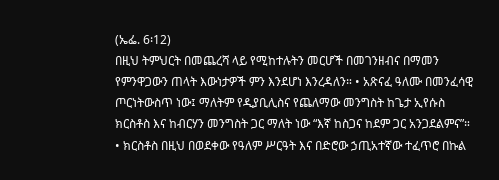(ኤፌ. 6፡12)
በዚህ ትምህርት በመጨረሻ ላይ የሚከተሉትን መርሆች በመገንዘብና በማመን የምንዋጋውን ጠላት እውነታዎች ምን እንደሆነ እንረዳለን። • አጽናፈ ዓለሙ በመንፈሳዊ ጦርነትውስጥ ነው፤ ማለትም የዲያቢሊስና የጨለማው መንግስት ከጌታ ኢየሱስ ክርስቶስ እና ከብርሃን መንግስት ጋር ማለት ነው “እኛ ከስጋና ከደም ጋር አንጋደልምና”። • ክርስቶስ በዚህ በወደቀው የዓለም ሥርዓት እና በድሮው ኃጢአተኛው ተፈጥሮ በኩል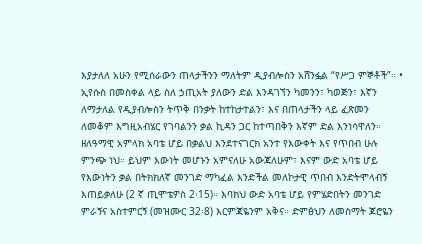እያታለለ አሁን የሚሰራውን ጠላታችንን ማለትም ዲያብሎስን አሸንፏል “የሥጋ ምኞቶች”። • ኢየሱስ በመስቀል ላይ ስለ ኃጢአት ያለውን ድል እንዳገኘን ካመንን፣ ካወጅን፣ እኛን ለማታለል የዲያብሎስን ትጥቅ በንቃት ከተከታተልን፣ እና በጠላታችን ላይ ፈጽመን ለመቆም እግዚአብሄር የገባልንን ቃል ኪዳን ጋር ከተጣበቅን እኛም ድል እንነሳዋለን። ዘለዓማዊ አምላክ አባቴ ሆይ በቃልህ እንደተናገርክ አንተ የእውቀት እና የጥበብ ሁሉ ምንጭ ነህ። ይህም እውነት መሆኑን አምናለሁ አውጃለሁም፣ እናም ውድ አባቴ ሆይ የእውነትን ቃል በትክክለኛ መንገድ ማካፈል እንድችል መለኮታዊ ጥበብ እንድትሞላብኝ እጠይቃለሁ (2 ኛ ጢሞቴዎስ 2፡15)። እባክህ ውድ አባቴ ሆይ የምሄድበትን መንገድ ምራኝና አስተምርኝ (መዝሙር 32፡8) እርምጃዬንም አቅና። ድምፅህን ለመስማት ጆሮዬን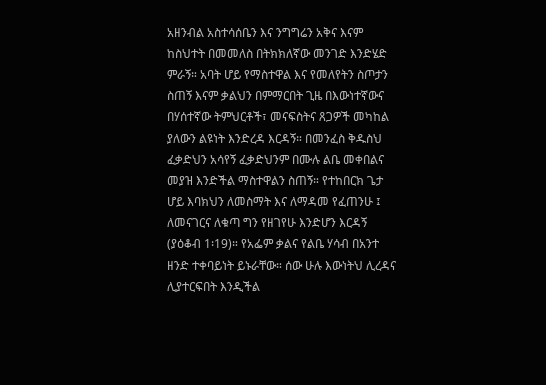አዘንብል አስተሳሰቤን እና ንግግሬን አቅና እናም ከስህተት በመመለስ በትክክለኛው መንገድ እንድሄድ ምራኝ። አባት ሆይ የማስተዋል እና የመለየትን ስጦታን ስጠኝ እናም ቃልህን በምማርበት ጊዜ በእውነተኛውና በሃሰተኛው ትምህርቶች፣ መናፍስትና ጸጋዎች መካከል ያለውን ልዩነት እንድረዳ እርዳኝ። በመንፈስ ቅዱስህ ፈቃድህን አሳየኝ ፈቃድህንም በሙሉ ልቤ መቀበልና መያዝ እንድችል ማስተዋልን ስጠኝ። የተከበርክ ጌታ ሆይ እባክህን ለመስማት እና ለማዳመ የፈጠንሁ ፤ ለመናገርና ለቁጣ ግን የዘገየሁ እንድሆን እርዳኝ (ያዕቆብ 1፡19)። የአፌም ቃልና የልቤ ሃሳብ በአንተ ዘንድ ተቀባይነት ይኑራቸው። ሰው ሁሉ እውነትህ ሊረዳና ሊያተርፍበት እንዲችል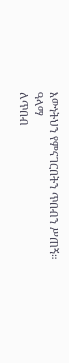እውነትህን የምናገርበትን ጥበብን ሥጠኝ።
ዓላማ
ለጥበብ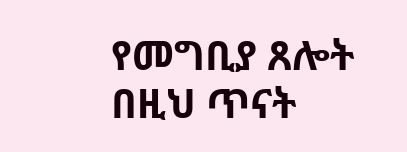የመግቢያ ጸሎት
በዚህ ጥናት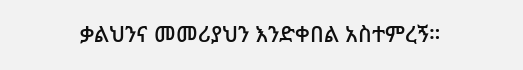ቃልህንና መመሪያህን እንድቀበል አስተምረኝ።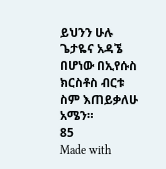ይህንን ሁሉ ጌታዬና አዳኜ በሆነው በኢየሱስ ክርስቶስ ብርቱ ስም እጠይቃለሁ አሜን።
85
Made with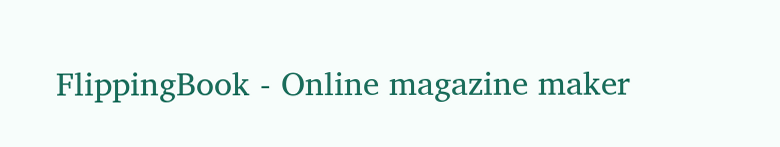FlippingBook - Online magazine maker